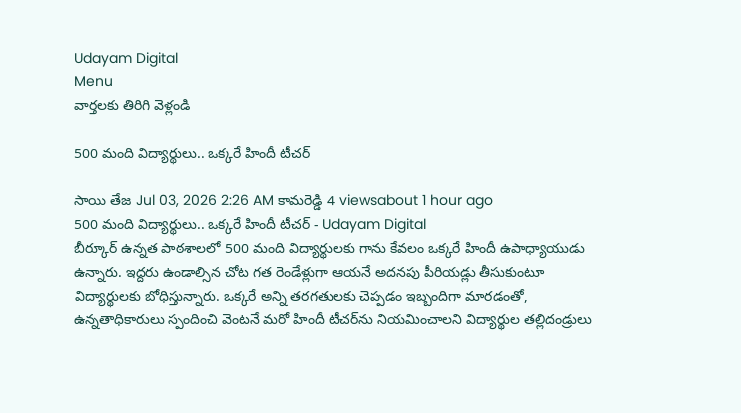Udayam Digital
Menu
వార్తలకు తిరిగి వెళ్లండి

500 మంది విద్యార్థులు.. ఒక్కరే హిందీ టీచర్

సాయి తేజ Jul 03, 2026 2:26 AM కామరెడ్డి 4 viewsabout 1 hour ago
500 మంది విద్యార్థులు.. ఒక్కరే హిందీ టీచర్ - Udayam Digital
బీర్కూర్ ఉన్నత పాఠశాలలో 500 మంది విద్యార్థులకు గాను కేవలం ఒక్కరే హిందీ ఉపాధ్యాయుడు ఉన్నారు. ఇద్దరు ఉండాల్సిన చోట గత రెండేళ్లుగా ఆయనే అదనపు పీరియడ్లు తీసుకుంటూ విద్యార్థులకు బోధిస్తున్నారు. ఒక్కరే అన్ని తరగతులకు చెప్పడం ఇబ్బందిగా మారడంతో, ఉన్నతాధికారులు స్పందించి వెంటనే మరో హిందీ టీచర్‌ను నియమించాలని విద్యార్థుల తల్లిదండ్రులు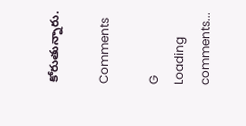కోరుతున్నారు.

Comments

G
Loading comments...